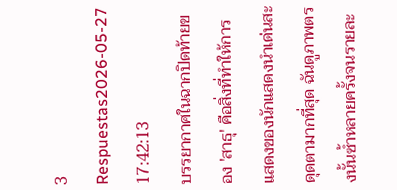3 Respuestas2026-05-27 17:42:13
บรรยากาศในฉากปิดท้ายของ 'สาธุ' คือสิ่งที่ทำให้การแสดงของนักแสดงนำเด่นสะดุดตามากที่สุด ฉันดูภาพตรงนั้นซ้ำหลายครั้งจนรายละ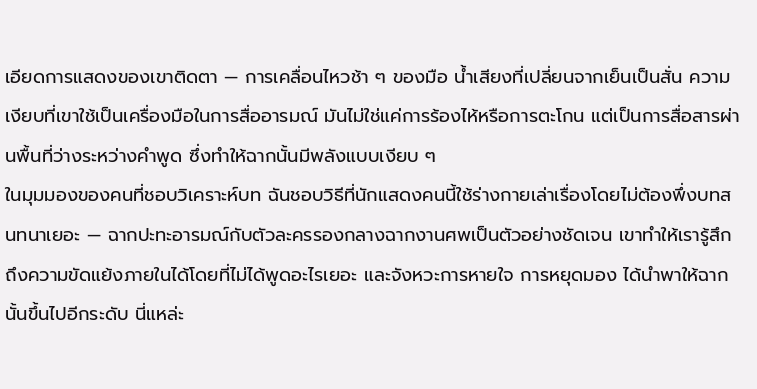เอียดการแสดงของเขาติดตา — การเคลื่อนไหวช้า ๆ ของมือ น้ำเสียงที่เปลี่ยนจากเย็นเป็นสั่น ความเงียบที่เขาใช้เป็นเครื่องมือในการสื่ออารมณ์ มันไม่ใช่แค่การร้องไห้หรือการตะโกน แต่เป็นการสื่อสารผ่านพื้นที่ว่างระหว่างคำพูด ซึ่งทำให้ฉากนั้นมีพลังแบบเงียบ ๆ
ในมุมมองของคนที่ชอบวิเคราะห์บท ฉันชอบวิธีที่นักแสดงคนนี้ใช้ร่างกายเล่าเรื่องโดยไม่ต้องพึ่งบทสนทนาเยอะ — ฉากปะทะอารมณ์กับตัวละครรองกลางฉากงานศพเป็นตัวอย่างชัดเจน เขาทำให้เรารู้สึกถึงความขัดแย้งภายในได้โดยที่ไม่ได้พูดอะไรเยอะ และจังหวะการหายใจ การหยุดมอง ได้นำพาให้ฉากนั้นขึ้นไปอีกระดับ นี่แหล่ะ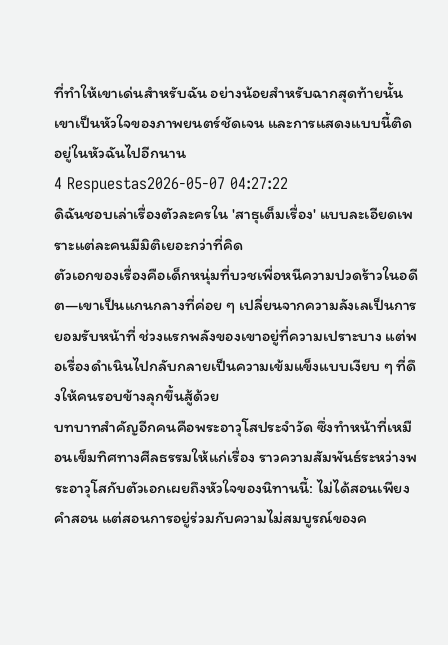ที่ทำให้เขาเด่นสำหรับฉัน อย่างน้อยสำหรับฉากสุดท้ายนั้น เขาเป็นหัวใจของภาพยนตร์ชัดเจน และการแสดงแบบนี้ติดอยู่ในหัวฉันไปอีกนาน
4 Respuestas2026-05-07 04:27:22
ดิฉันชอบเล่าเรื่องตัวละครใน 'สาธุเต็มเรื่อง' แบบละเอียดเพราะแต่ละคนมีมิติเยอะกว่าที่คิด
ตัวเอกของเรื่องคือเด็กหนุ่มที่บวชเพื่อหนีความปวดร้าวในอดีต—เขาเป็นแกนกลางที่ค่อย ๆ เปลี่ยนจากความลังเลเป็นการยอมรับหน้าที่ ช่วงแรกพลังของเขาอยู่ที่ความเปราะบาง แต่พอเรื่องดำเนินไปกลับกลายเป็นความเข้มแข็งแบบเงียบ ๆ ที่ดึงให้คนรอบข้างลุกขึ้นสู้ด้วย
บทบาทสำคัญอีกคนคือพระอาวุโสประจำวัด ซึ่งทำหน้าที่เหมือนเข็มทิศทางศีลธรรมให้แก่เรื่อง ราวความสัมพันธ์ระหว่างพระอาวุโสกับตัวเอกเผยถึงหัวใจของนิทานนี้: ไม่ได้สอนเพียงคำสอน แต่สอนการอยู่ร่วมกับความไม่สมบูรณ์ของค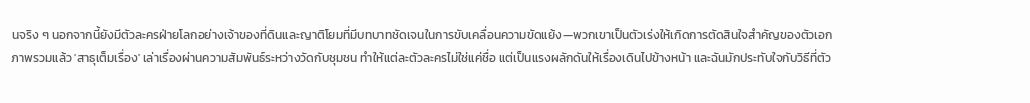นจริง ๆ นอกจากนี้ยังมีตัวละครฝ่ายโลกอย่างเจ้าของที่ดินและญาติโยมที่มีบทบาทชัดเจนในการขับเคลื่อนความขัดแย้ง—พวกเขาเป็นตัวเร่งให้เกิดการตัดสินใจสำคัญของตัวเอก
ภาพรวมแล้ว 'สาธุเต็มเรื่อง' เล่าเรื่องผ่านความสัมพันธ์ระหว่างวัดกับชุมชน ทำให้แต่ละตัวละครไม่ใช่แค่ชื่อ แต่เป็นแรงผลักดันให้เรื่องเดินไปข้างหน้า และฉันมักประทับใจกับวิธีที่ตัว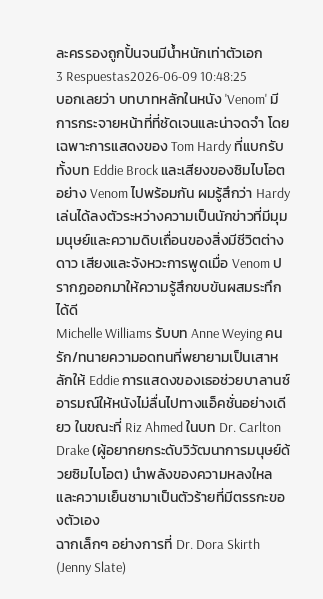ละครรองถูกปั้นจนมีน้ำหนักเท่าตัวเอก
3 Respuestas2026-06-09 10:48:25
บอกเลยว่า บทบาทหลักในหนัง 'Venom' มีการกระจายหน้าที่ที่ชัดเจนและน่าจดจำ โดยเฉพาะการแสดงของ Tom Hardy ที่แบกรับทั้งบท Eddie Brock และเสียงของซิมไบโอตอย่าง Venom ไปพร้อมกัน ผมรู้สึกว่า Hardy เล่นได้ลงตัวระหว่างความเป็นนักข่าวที่มีมุมมนุษย์และความดิบเถื่อนของสิ่งมีชีวิตต่างดาว เสียงและจังหวะการพูดเมื่อ Venom ปรากฏออกมาให้ความรู้สึกขบขันผสมระทึกได้ดี
Michelle Williams รับบท Anne Weying คนรัก/ทนายความอดทนที่พยายามเป็นเสาหลักให้ Eddie การแสดงของเธอช่วยบาลานซ์อารมณ์ให้หนังไม่ลื่นไปทางแอ็คชั่นอย่างเดียว ในขณะที่ Riz Ahmed ในบท Dr. Carlton Drake (ผู้อยากยกระดับวิวัฒนาการมนุษย์ด้วยซิมไบโอต) นำพลังของความหลงใหลและความเย็นชามาเป็นตัวร้ายที่มีตรรกะของตัวเอง
ฉากเล็กๆ อย่างการที่ Dr. Dora Skirth (Jenny Slate)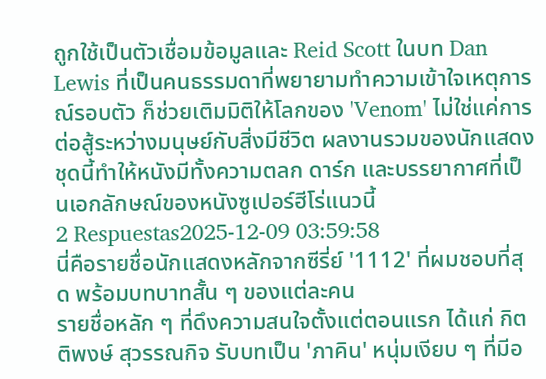ถูกใช้เป็นตัวเชื่อมข้อมูลและ Reid Scott ในบท Dan Lewis ที่เป็นคนธรรมดาที่พยายามทำความเข้าใจเหตุการณ์รอบตัว ก็ช่วยเติมมิติให้โลกของ 'Venom' ไม่ใช่แค่การต่อสู้ระหว่างมนุษย์กับสิ่งมีชีวิต ผลงานรวมของนักแสดงชุดนี้ทำให้หนังมีทั้งความตลก ดาร์ก และบรรยากาศที่เป็นเอกลักษณ์ของหนังซูเปอร์ฮีโร่แนวนี้
2 Respuestas2025-12-09 03:59:58
นี่คือรายชื่อนักแสดงหลักจากซีรี่ย์ '1112' ที่ผมชอบที่สุด พร้อมบทบาทสั้น ๆ ของแต่ละคน
รายชื่อหลัก ๆ ที่ดึงความสนใจตั้งแต่ตอนแรก ได้แก่ กิตติพงษ์ สุวรรณกิจ รับบทเป็น 'ภาคิน' หนุ่มเงียบ ๆ ที่มีอ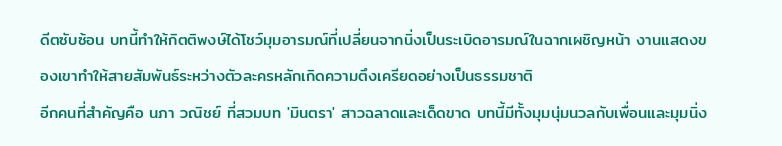ดีตซับซ้อน บทนี้ทำให้กิตติพงษ์ได้โชว์มุมอารมณ์ที่เปลี่ยนจากนิ่งเป็นระเบิดอารมณ์ในฉากเผชิญหน้า งานแสดงของเขาทำให้สายสัมพันธ์ระหว่างตัวละครหลักเกิดความตึงเครียดอย่างเป็นธรรมชาติ
อีกคนที่สำคัญคือ นภา วณิชย์ ที่สวมบท 'มินตรา' สาวฉลาดและเด็ดขาด บทนี้มีทั้งมุมนุ่มนวลกับเพื่อนและมุมนิ่ง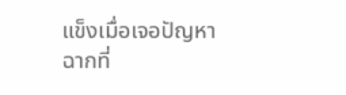แข็งเมื่อเจอปัญหา ฉากที่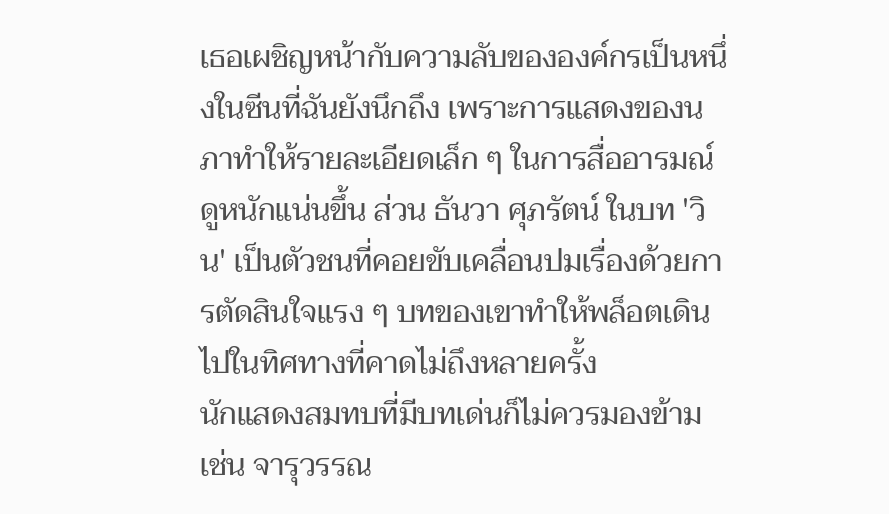เธอเผชิญหน้ากับความลับขององค์กรเป็นหนึ่งในซีนที่ฉันยังนึกถึง เพราะการแสดงของนภาทำให้รายละเอียดเล็ก ๆ ในการสื่ออารมณ์ดูหนักแน่นขึ้น ส่วน ธันวา ศุภรัตน์ ในบท 'วิน' เป็นตัวชนที่คอยขับเคลื่อนปมเรื่องด้วยการตัดสินใจแรง ๆ บทของเขาทำให้พล็อตเดินไปในทิศทางที่คาดไม่ถึงหลายครั้ง
นักแสดงสมทบที่มีบทเด่นก็ไม่ควรมองข้าม เช่น จารุวรรณ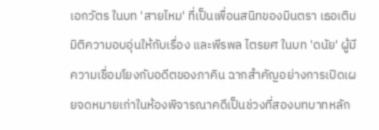เอกวัตร ในบท 'สายไหม' ที่เป็นเพื่อนสนิทของมินตรา เธอเติมมิติความอบอุ่นให้กับเรื่อง และพีรพล ไตรยศ ในบท 'ดนัย' ผู้มีความเชื่อมโยงกับอดีตของภาคิน ฉากสำคัญอย่างการเปิดเผยจดหมายเก่าในห้องพิจารณาคดีเป็นช่วงที่สองบทบาทหลัก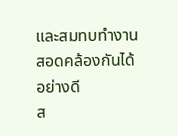และสมทบทำงานสอดคล้องกันได้อย่างดี
ส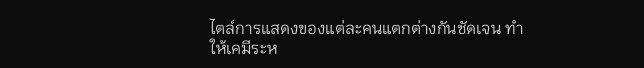ไตล์การแสดงของแต่ละคนแตกต่างกันชัดเจน ทำให้เคมีระห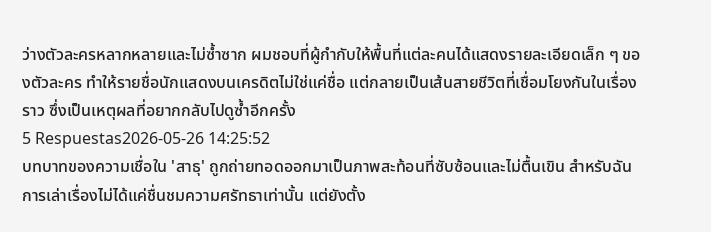ว่างตัวละครหลากหลายและไม่ซ้ำซาก ผมชอบที่ผู้กำกับให้พื้นที่แต่ละคนได้แสดงรายละเอียดเล็ก ๆ ของตัวละคร ทำให้รายชื่อนักแสดงบนเครดิตไม่ใช่แค่ชื่อ แต่กลายเป็นเส้นสายชีวิตที่เชื่อมโยงกันในเรื่องราว ซึ่งเป็นเหตุผลที่อยากกลับไปดูซ้ำอีกครั้ง
5 Respuestas2026-05-26 14:25:52
บทบาทของความเชื่อใน 'สาธุ' ถูกถ่ายทอดออกมาเป็นภาพสะท้อนที่ซับซ้อนและไม่ตื้นเขิน สำหรับฉัน การเล่าเรื่องไม่ได้แค่ชื่นชมความศรัทธาเท่านั้น แต่ยังตั้ง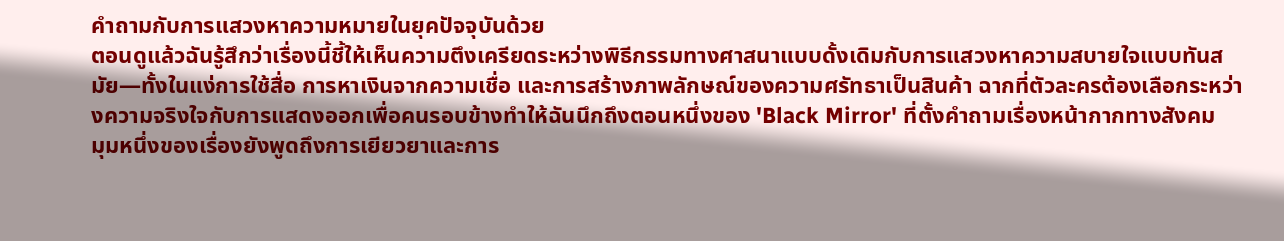คำถามกับการแสวงหาความหมายในยุคปัจจุบันด้วย
ตอนดูแล้วฉันรู้สึกว่าเรื่องนี้ชี้ให้เห็นความตึงเครียดระหว่างพิธีกรรมทางศาสนาแบบดั้งเดิมกับการแสวงหาความสบายใจแบบทันสมัย—ทั้งในแง่การใช้สื่อ การหาเงินจากความเชื่อ และการสร้างภาพลักษณ์ของความศรัทธาเป็นสินค้า ฉากที่ตัวละครต้องเลือกระหว่างความจริงใจกับการแสดงออกเพื่อคนรอบข้างทำให้ฉันนึกถึงตอนหนึ่งของ 'Black Mirror' ที่ตั้งคำถามเรื่องหน้ากากทางสังคม
มุมหนึ่งของเรื่องยังพูดถึงการเยียวยาและการ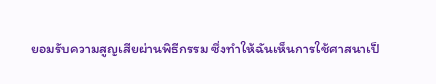ยอมรับความสูญเสียผ่านพิธีกรรม ซึ่งทำให้ฉันเห็นการใช้ศาสนาเป็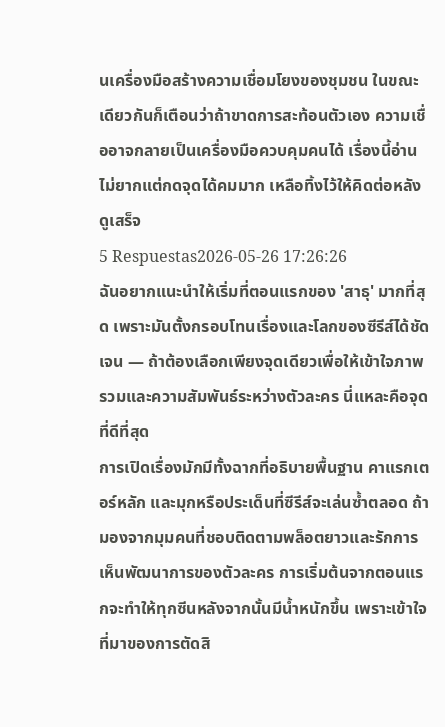นเครื่องมือสร้างความเชื่อมโยงของชุมชน ในขณะเดียวกันก็เตือนว่าถ้าขาดการสะท้อนตัวเอง ความเชื่ออาจกลายเป็นเครื่องมือควบคุมคนได้ เรื่องนี้อ่านไม่ยากแต่กดจุดได้คมมาก เหลือทิ้งไว้ให้คิดต่อหลังดูเสร็จ
5 Respuestas2026-05-26 17:26:26
ฉันอยากแนะนำให้เริ่มที่ตอนแรกของ 'สาธุ' มากที่สุด เพราะมันตั้งกรอบโทนเรื่องและโลกของซีรีส์ได้ชัดเจน — ถ้าต้องเลือกเพียงจุดเดียวเพื่อให้เข้าใจภาพรวมและความสัมพันธ์ระหว่างตัวละคร นี่แหละคือจุดที่ดีที่สุด
การเปิดเรื่องมักมีทั้งฉากที่อธิบายพื้นฐาน คาแรกเตอร์หลัก และมุกหรือประเด็นที่ซีรีส์จะเล่นซ้ำตลอด ถ้ามองจากมุมคนที่ชอบติดตามพล็อตยาวและรักการเห็นพัฒนาการของตัวละคร การเริ่มต้นจากตอนแรกจะทำให้ทุกซีนหลังจากนั้นมีน้ำหนักขึ้น เพราะเข้าใจที่มาของการตัดสิ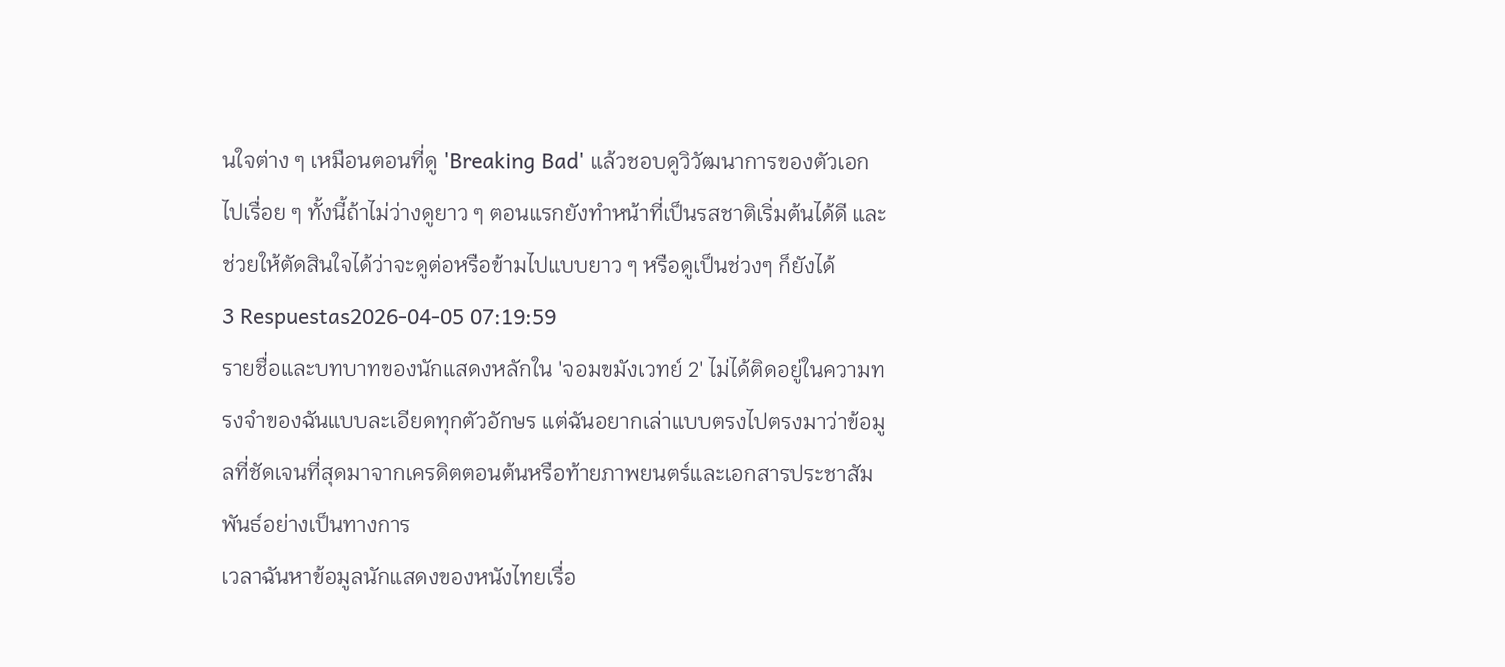นใจต่าง ๆ เหมือนตอนที่ดู 'Breaking Bad' แล้วชอบดูวิวัฒนาการของตัวเอกไปเรื่อย ๆ ทั้งนี้ถ้าไม่ว่างดูยาว ๆ ตอนแรกยังทำหน้าที่เป็นรสชาติเริ่มต้นได้ดี และช่วยให้ตัดสินใจได้ว่าจะดูต่อหรือข้ามไปแบบยาว ๆ หรือดูเป็นช่วงๆ ก็ยังได้
3 Respuestas2026-04-05 07:19:59
รายชื่อและบทบาทของนักแสดงหลักใน 'จอมขมังเวทย์ 2' ไม่ได้ติดอยู่ในความทรงจำของฉันแบบละเอียดทุกตัวอักษร แต่ฉันอยากเล่าแบบตรงไปตรงมาว่าข้อมูลที่ชัดเจนที่สุดมาจากเครดิตตอนต้นหรือท้ายภาพยนตร์และเอกสารประชาสัมพันธ์อย่างเป็นทางการ
เวลาฉันหาข้อมูลนักแสดงของหนังไทยเรื่อ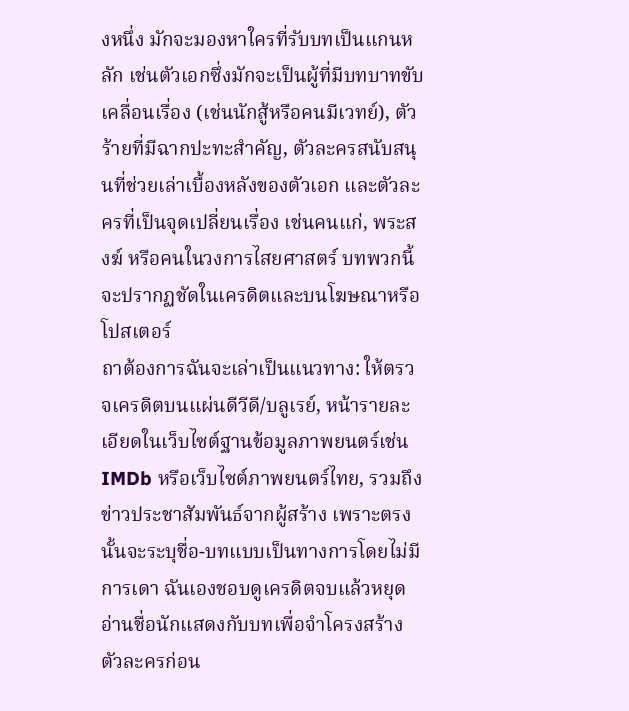งหนึ่ง มักจะมองหาใครที่รับบทเป็นแกนหลัก เช่นตัวเอกซึ่งมักจะเป็นผู้ที่มีบทบาทขับเคลื่อนเรื่อง (เช่นนักสู้หรือคนมีเวทย์), ตัวร้ายที่มีฉากปะทะสำคัญ, ตัวละครสนับสนุนที่ช่วยเล่าเบื้องหลังของตัวเอก และตัวละครที่เป็นจุดเปลี่ยนเรื่อง เช่นคนแก่, พระสงฆ์ หรือคนในวงการไสยศาสตร์ บทพวกนี้จะปรากฏชัดในเครดิตและบนโฆษณาหรือโปสเตอร์
ถาต้องการฉันจะเล่าเป็นแนวทาง: ให้ตรวจเครดิตบนแผ่นดีวีดี/บลูเรย์, หน้ารายละเอียดในเว็บไซต์ฐานข้อมูลภาพยนตร์เช่น IMDb หรือเว็บไซต์ภาพยนตร์ไทย, รวมถึงข่าวประชาสัมพันธ์จากผู้สร้าง เพราะตรงนั้นจะระบุชื่อ-บทแบบเป็นทางการโดยไม่มีการเดา ฉันเองชอบดูเครดิตจบแล้วหยุดอ่านชื่อนักแสดงกับบทเพื่อจำโครงสร้างตัวละครก่อน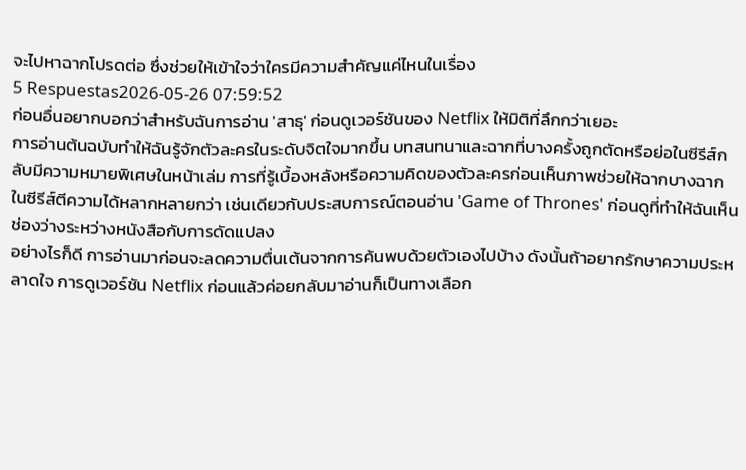จะไปหาฉากโปรดต่อ ซึ่งช่วยให้เข้าใจว่าใครมีความสำคัญแค่ไหนในเรื่อง
5 Respuestas2026-05-26 07:59:52
ก่อนอื่นอยากบอกว่าสำหรับฉันการอ่าน 'สาธุ' ก่อนดูเวอร์ชันของ Netflix ให้มิติที่ลึกกว่าเยอะ
การอ่านต้นฉบับทำให้ฉันรู้จักตัวละครในระดับจิตใจมากขึ้น บทสนทนาและฉากที่บางครั้งถูกตัดหรือย่อในซีรีส์กลับมีความหมายพิเศษในหน้าเล่ม การที่รู้เบื้องหลังหรือความคิดของตัวละครก่อนเห็นภาพช่วยให้ฉากบางฉากในซีรีส์ตีความได้หลากหลายกว่า เช่นเดียวกับประสบการณ์ตอนอ่าน 'Game of Thrones' ก่อนดูที่ทำให้ฉันเห็นช่องว่างระหว่างหนังสือกับการดัดแปลง
อย่างไรก็ดี การอ่านมาก่อนจะลดความตื่นเต้นจากการค้นพบด้วยตัวเองไปบ้าง ดังนั้นถ้าอยากรักษาความประหลาดใจ การดูเวอร์ชัน Netflix ก่อนแล้วค่อยกลับมาอ่านก็เป็นทางเลือก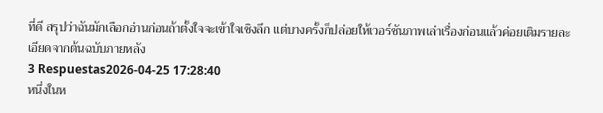ที่ดี สรุปว่าฉันมักเลือกอ่านก่อนถ้าตั้งใจจะเข้าใจเชิงลึก แต่บางครั้งก็ปล่อยให้เวอร์ชันภาพเล่าเรื่องก่อนแล้วค่อยเติมรายละเอียดจากต้นฉบับภายหลัง
3 Respuestas2026-04-25 17:28:40
หนึ่งในห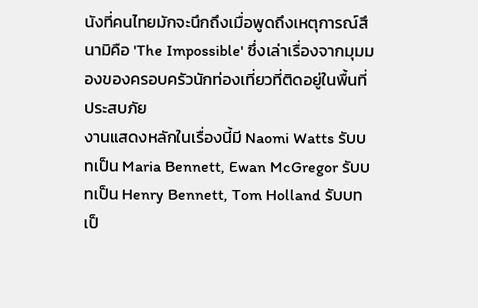นังที่คนไทยมักจะนึกถึงเมื่อพูดถึงเหตุการณ์สึนามิคือ 'The Impossible' ซึ่งเล่าเรื่องจากมุมมองของครอบครัวนักท่องเที่ยวที่ติดอยู่ในพื้นที่ประสบภัย
งานแสดงหลักในเรื่องนี้มี Naomi Watts รับบทเป็น Maria Bennett, Ewan McGregor รับบทเป็น Henry Bennett, Tom Holland รับบทเป็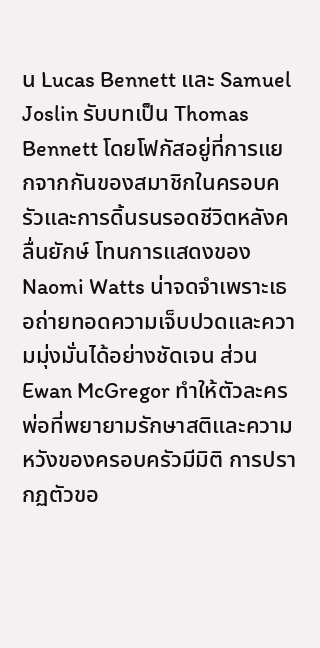น Lucas Bennett และ Samuel Joslin รับบทเป็น Thomas Bennett โดยโฟกัสอยู่ที่การแยกจากกันของสมาชิกในครอบครัวและการดิ้นรนรอดชีวิตหลังคลื่นยักษ์ โทนการแสดงของ Naomi Watts น่าจดจำเพราะเธอถ่ายทอดความเจ็บปวดและความมุ่งมั่นได้อย่างชัดเจน ส่วน Ewan McGregor ทำให้ตัวละครพ่อที่พยายามรักษาสติและความหวังของครอบครัวมีมิติ การปรากฏตัวขอ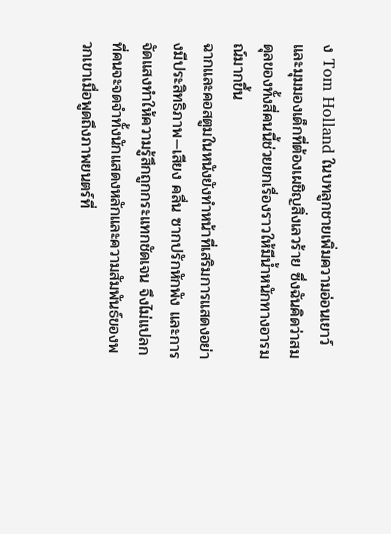ง Tom Holland ในบทลูกชายเพิ่มความอ่อนเยาว์และมุมมองเด็กที่ต้องเผชิญสิ่งเลวร้าย ซึ่งฉันคิดว่าสมดุลของทั้งสี่คนนี้ช่วยยกเรื่องราวให้มีน้ำหนักทางอารมณ์มากขึ้น
ฉากและคอสตูมในหนังยังทำหน้าที่เสริมการแสดงอย่างมีประสิทธิภาพ—เสียง คลื่น ซากปรักหักพัง และการจัดแสงทำให้ความรู้สึกถูกกระแทกชัดเจน จึงไม่แปลกที่คนจะจดจำทั้งนักแสดงหลักและความสัมพันธ์ของพวกเขาเมื่อพูดถึงภาพยนตร์ที่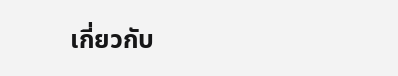เกี่ยวกับ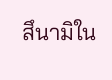สึนามิใน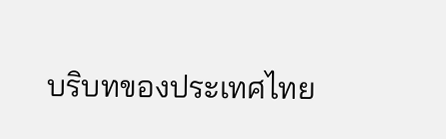บริบทของประเทศไทย